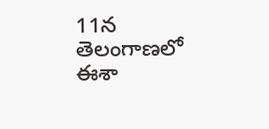11న తెలంగాణలో ఈశా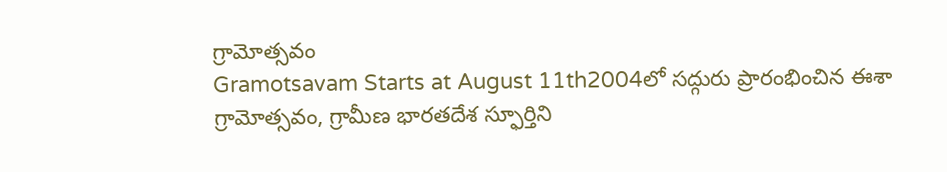గ్రామోత్సవం
Gramotsavam Starts at August 11th2004లో సద్గురు ప్రారంభించిన ఈశా గ్రామోత్సవం, గ్రామీణ భారతదేశ స్ఫూర్తిని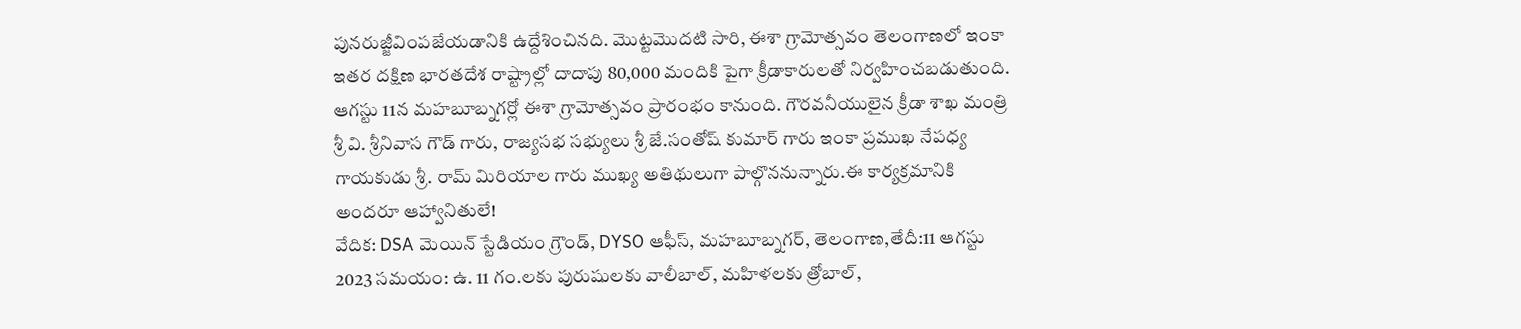పునరుజ్జీవింపజేయడానికి ఉద్దేశించినది. మొట్టమొదటి సారి, ఈశా గ్రామోత్సవం తెలంగాణలో ఇంకా ఇతర దక్షిణ భారతదేశ రాష్ట్రాల్లో దాదాపు 80,000 మందికి పైగా క్రీడాకారులతో నిర్వహించబడుతుంది.
ఆగస్టు 11న మహబూబ్నగర్లో ఈశా గ్రామోత్సవం ప్రారంభం కానుంది. గౌరవనీయులైన క్రీడా శాఖ మంత్రి శ్రీ వి. శ్రీనివాస గౌడ్ గారు, రాజ్యసభ సభ్యులు శ్రీ జే.సంతోష్ కుమార్ గారు ఇంకా ప్రముఖ నేపధ్య గాయకుడు శ్రీ. రామ్ మిరియాల గారు ముఖ్య అతిథులుగా పాల్గొననున్నారు.ఈ కార్యక్రమానికి అందరూ ఆహ్వానితులే!
వేదిక: DSA మెయిన్ స్టేడియం గ్రౌండ్, DYSO ఆఫీస్, మహబూబ్నగర్, తెలంగాణ,తేదీ:11 ఆగస్టు 2023 సమయం: ఉ. 11 గం.లకు పురుషులకు వాలీబాల్, మహిళలకు త్రోబాల్,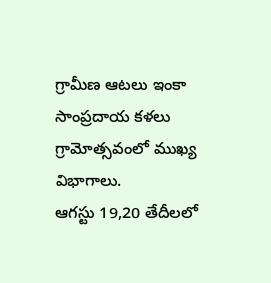గ్రామీణ ఆటలు ఇంకా సాంప్రదాయ కళలు గ్రామోత్సవంలో ముఖ్య విభాగాలు.
ఆగస్టు 19,20 తేదీలలో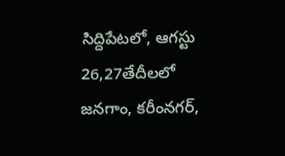సిద్దిపేటలో, ఆగస్టు 26,27తేదీలలో జనగాం, కరీంనగర్,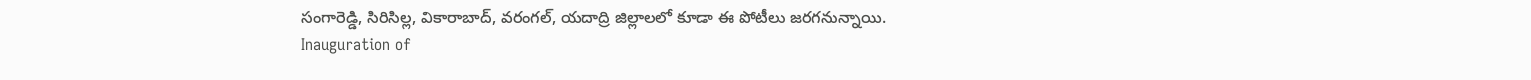సంగారెడ్డి, సిరిసిల్ల, వికారాబాద్, వరంగల్, యదాద్రి జిల్లాలలో కూడా ఈ పోటీలు జరగనున్నాయి.
Inauguration of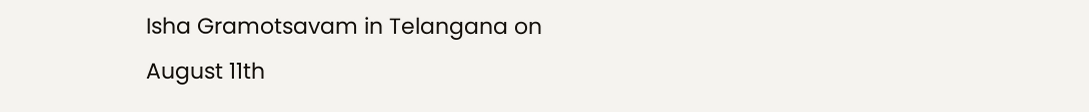Isha Gramotsavam in Telangana on August 11th